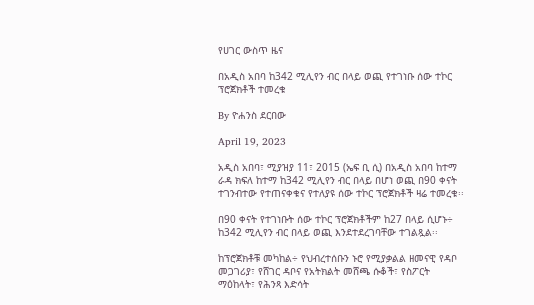የሀገር ውስጥ ዜና

በአዲስ አበባ ከ342 ሚሊየን ብር በላይ ወጪ የተገነቡ ሰው ተኮር ፕሮጀክቶች ተመረቁ

By ዮሐንስ ደርበው

April 19, 2023

አዲስ አበባ፣ ሚያዝያ 11፣ 2015 (ኤፍ ቢ ሲ) በአዲስ አበባ ከተማ ራዳ ክፍለ ከተማ ከ342 ሚሊየን ብር በላይ በሆነ ወጪ በ90 ቀናት ተገንብተው የተጠናቀቁና የተለያዩ ሰው ተኮር ፕሮጀክቶች ዛሬ ተመረቁ፡፡

በ90 ቀናት የተገነቡት ሰው ተኮር ፕሮጀክቶችም ከ27 በላይ ሲሆኑ÷ ከ342 ሚሊየን ብር በላይ ወጪ እንደተደረገባቸው ተገልጿል፡፡

ከፕሮጀክቶቹ መካከል÷ የህብረተሰቡን ኑሮ የሚያቃልል ዘመናዊ የዳቦ መጋገሪያ፣ የሸገር ዳቦና የአትክልት መሸጫ ሱቆች፣ የስፖርት ማዕከላት፣ የሕንጻ እድሳት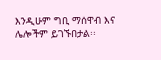እንዲሁም ግቢ ማሰዋብ እና ሌሎችም ይገኙበታል፡፡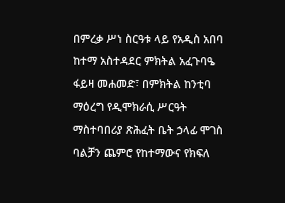በምረቃ ሥነ ስርዓቱ ላይ የአዲስ አበባ ከተማ አስተዳደር ምክትል አፈጉባዔ ፋይዛ መሐመድ፣ በምክትል ከንቲባ ማዕረግ የዲሞክራሲ ሥርዓት ማስተባበሪያ ጽሕፈት ቤት ኃላፊ ሞገስ ባልቻን ጨምሮ የከተማውና የክፍለ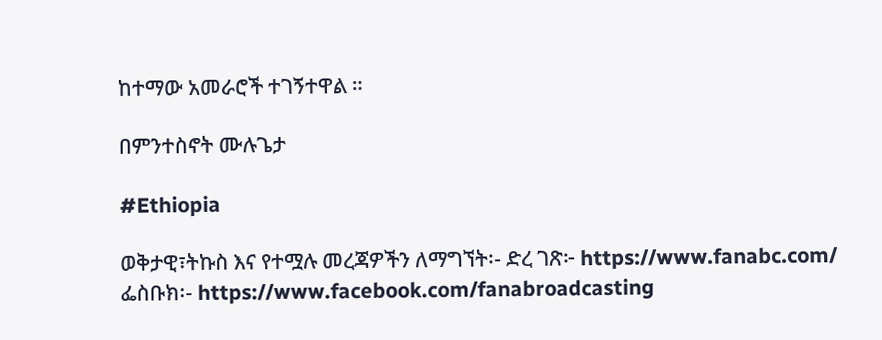ከተማው አመራሮች ተገኝተዋል ።

በምንተስኖት ሙሉጌታ

#Ethiopia

ወቅታዊ፣ትኩስ እና የተሟሉ መረጃዎችን ለማግኘት፡- ድረ ገጽ፦ https://www.fanabc.com/ ፌስቡክ፡- https://www.facebook.com/fanabroadcasting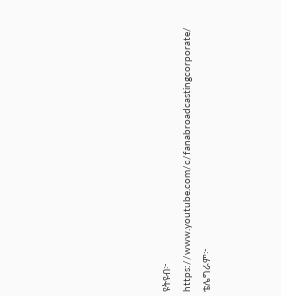ዩትዩብ፦ https://www.youtube.com/c/fanabroadcastingcorporate/ ቴሌግራም፦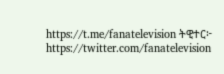https://t.me/fanatelevision ትዊተር፦ https://twitter.com/fanatelevision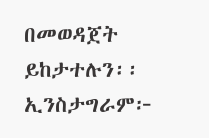በመወዳጀት ይከታተሉን፡፡ ኢንስታግራም፦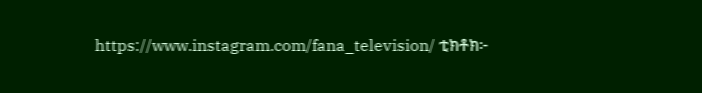https://www.instagram.com/fana_television/ ቲክቶክ፦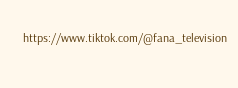https://www.tiktok.com/@fana_television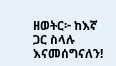ዘወትር፦ ከእኛ ጋር ስላሉ እናመሰግናለን!